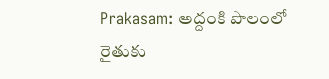Prakasam: అద్దంకి పొలంలో రైతుకు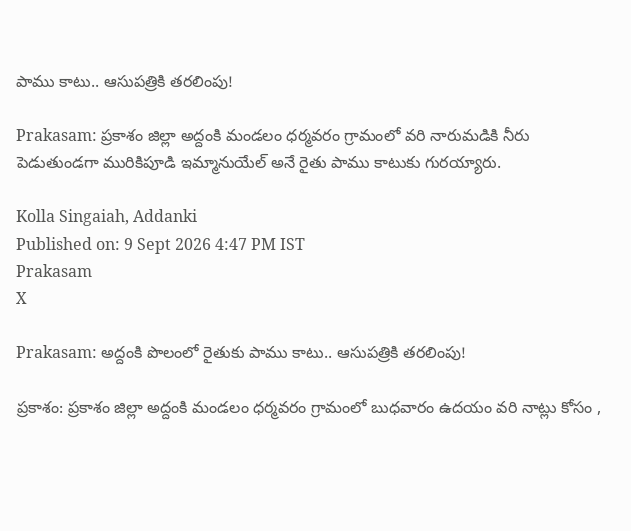పాము కాటు.. ఆసుపత్రికి తరలింపు!

Prakasam: ప్రకాశం జిల్లా అద్దంకి మండలం ధర్మవరం గ్రామంలో వరి నారుమడికి నీరు పెడుతుండగా మురికిపూడి ఇమ్మానుయేల్ అనే రైతు పాము కాటుకు గురయ్యారు.

Kolla Singaiah, Addanki
Published on: 9 Sept 2026 4:47 PM IST
Prakasam
X

Prakasam: అద్దంకి పొలంలో రైతుకు పాము కాటు.. ఆసుపత్రికి తరలింపు!

ప్రకాశం: ప్రకాశం జిల్లా అద్దంకి మండలం ధర్మవరం గ్రామంలో బుధవారం ఉదయం వరి నాట్లు కోసం ,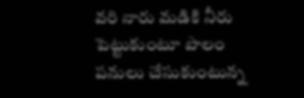వరి నారు మడికి నీరు పెట్టుకుంటూ పొలం పనులు చేసుకుంటున్న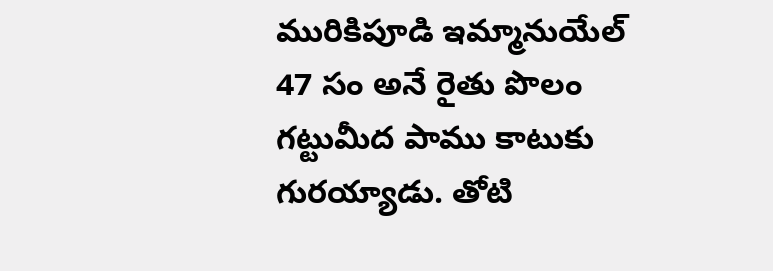మురికిపూడి ఇమ్మానుయేల్ 47 సం అనే రైతు పొలం గట్టుమీద పాము కాటుకు గురయ్యాడు. తోటి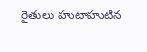రైతులు హుటాహుటిన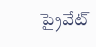ప్రైవేట్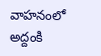వాహనంలో అద్దంకి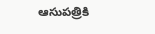ఆసుపత్రికి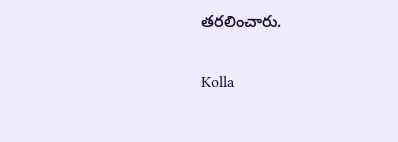తరలించారు.

Kolla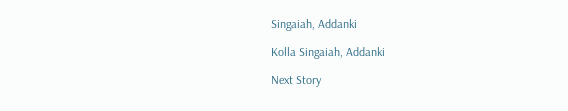Singaiah, Addanki

Kolla Singaiah, Addanki

Next Story